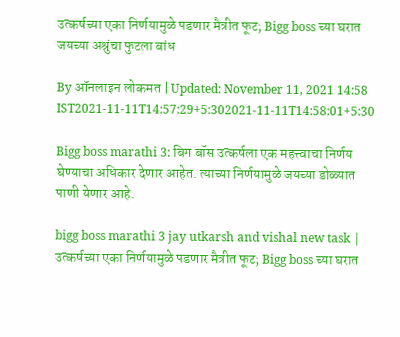उत्कर्षच्या एका निर्णयामुळे पडणार मैत्रीत फूट; Bigg boss च्या घरात जयच्या अश्रुंचा फुटला बांध

By ऑनलाइन लोकमत | Updated: November 11, 2021 14:58 IST2021-11-11T14:57:29+5:302021-11-11T14:58:01+5:30

Bigg boss marathi 3: बिग बॉस उत्कर्षला एक महत्त्वाचा निर्णय घेण्याचा अधिकार देणार आहेत. त्याच्या निर्णयामुळे जयच्या डोळ्यात पाणी येणार आहे.

bigg boss marathi 3 jay utkarsh and vishal new task | उत्कर्षच्या एका निर्णयामुळे पडणार मैत्रीत फूट; Bigg boss च्या घरात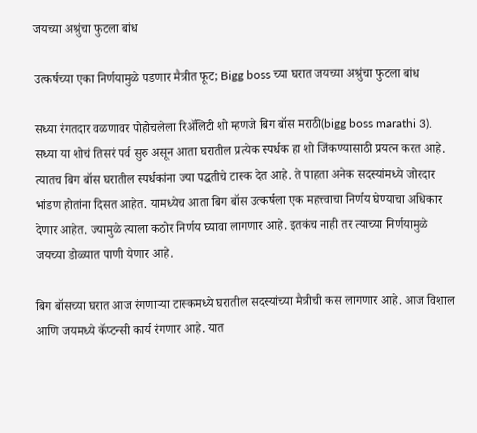जयच्या अश्रुंचा फुटला बांध

उत्कर्षच्या एका निर्णयामुळे पडणार मैत्रीत फूट; Bigg boss च्या घरात जयच्या अश्रुंचा फुटला बांध

सध्या रंगतदार वळणावर पोहोचलेला रिॲलिटी शो म्हणजे बिग बॉस मराठी(bigg boss marathi 3). सध्या या शोचं तिसरं पर्व सुरु असून आता घरातील प्रत्येक स्पर्धक हा शो जिंकण्यासाठी प्रयत्न करत आहे. त्यातच बिग बॉस घरातील स्पर्धकांना ज्या पद्धतीचे टास्क देत आहे. ते पाहता अनेक सदस्यांमध्ये जोरदार भांडण होतांना दिसत आहेत. यामध्येच आता बिग बॉस उत्कर्षला एक महत्त्वाचा निर्णय घेण्याचा अधिकार देणार आहेत. ज्यामुळे त्याला कठोर निर्णय घ्यावा लागणार आहे. इतकंच नाही तर त्याच्या निर्णयामुळे जयच्या डोळ्यात पाणी येणार आहे.

बिग बॉसच्या घरात आज रंगणाऱ्या टास्कमध्ये घरातील सदस्यांच्या मैत्रीची कस लागणार आहे. आज विशाल आणि जयमध्ये कॅप्टन्सी कार्य रंगणार आहे. यात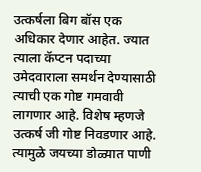उत्कर्षला बिग बॉस एक अधिकार देणार आहेत. ज्यात त्याला कॅप्टन पदाच्या उमेदवाराला समर्थन देण्यासाठी त्याची एक गोष्ट गमवावी लागणार आहे. विशेष म्हणजे उत्कर्ष जी गोष्ट निवडणार आहे. त्यामुळे जयच्या डोळ्यात पाणी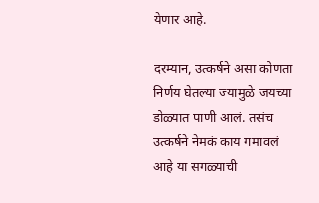येणार आहे.

दरम्यान, उत्कर्षने असा कोणता निर्णय घेतल्या ज्यामुळे जयच्या डोळ्यात पाणी आलं. तसंच उत्कर्षने नेमकं काय गमावलं आहे या सगळ्याची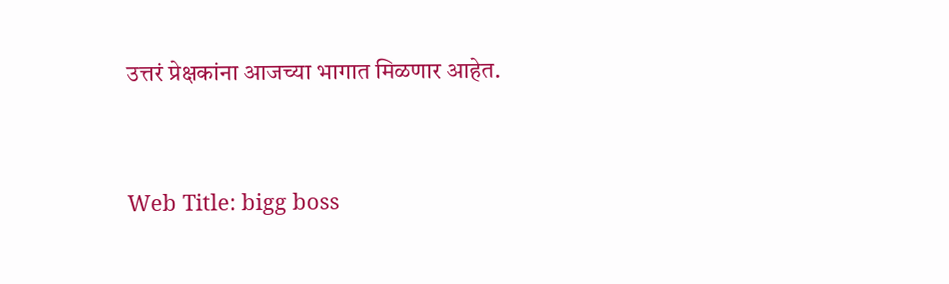उत्तरं प्रेक्षकांना आजच्या भागात मिळणार आहेत.


Web Title: bigg boss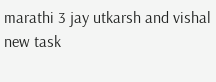marathi 3 jay utkarsh and vishal new task